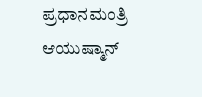ಪ್ರಧಾನಮಂತ್ರಿ ಆಯುಷ್ಮಾನ್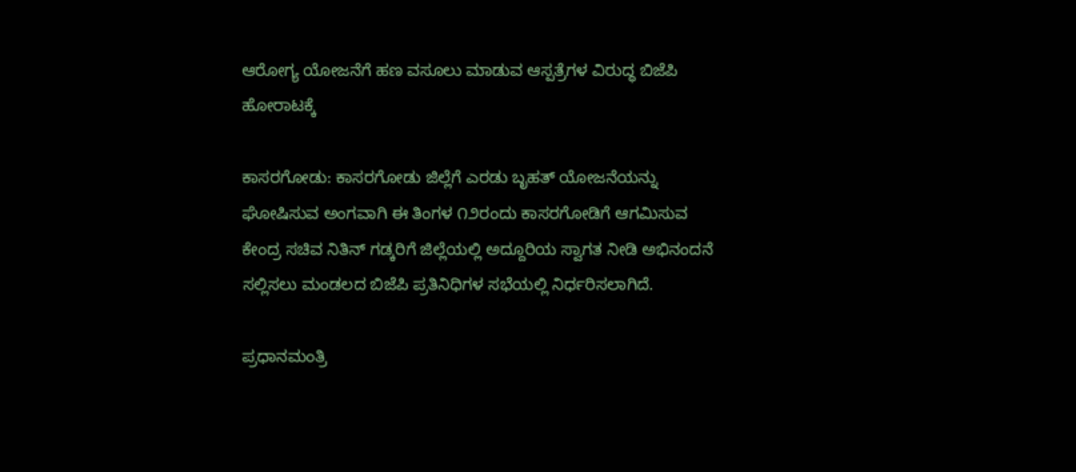ಆರೋಗ್ಯ ಯೋಜನೆಗೆ ಹಣ ವಸೂಲು ಮಾಡುವ ಆಸ್ಪತ್ರೆಗಳ ವಿರುದ್ಧ ಬಿಜೆಪಿ ಹೋರಾಟಕ್ಕೆ

ಕಾಸರಗೋಡು: ಕಾಸರಗೋಡು ಜಿಲ್ಲೆಗೆ ಎರಡು ಬೃಹತ್ ಯೋಜನೆಯನ್ನು ಘೋಷಿಸುವ ಅಂಗವಾಗಿ ಈ ತಿಂಗಳ ೧೨ರಂದು ಕಾಸರಗೋಡಿಗೆ ಆಗಮಿಸುವ ಕೇಂದ್ರ ಸಚಿವ ನಿತಿನ್ ಗಡ್ಕರಿಗೆ ಜಿಲ್ಲೆಯಲ್ಲಿ ಅದ್ದೂರಿಯ ಸ್ವಾಗತ ನೀಡಿ ಅಭಿನಂದನೆ ಸಲ್ಲಿಸಲು ಮಂಡಲದ ಬಿಜೆಪಿ ಪ್ರತಿನಿಧಿಗಳ ಸಭೆಯಲ್ಲಿ ನಿರ್ಧರಿಸಲಾಗಿದೆ.

ಪ್ರಧಾನಮಂತ್ರಿ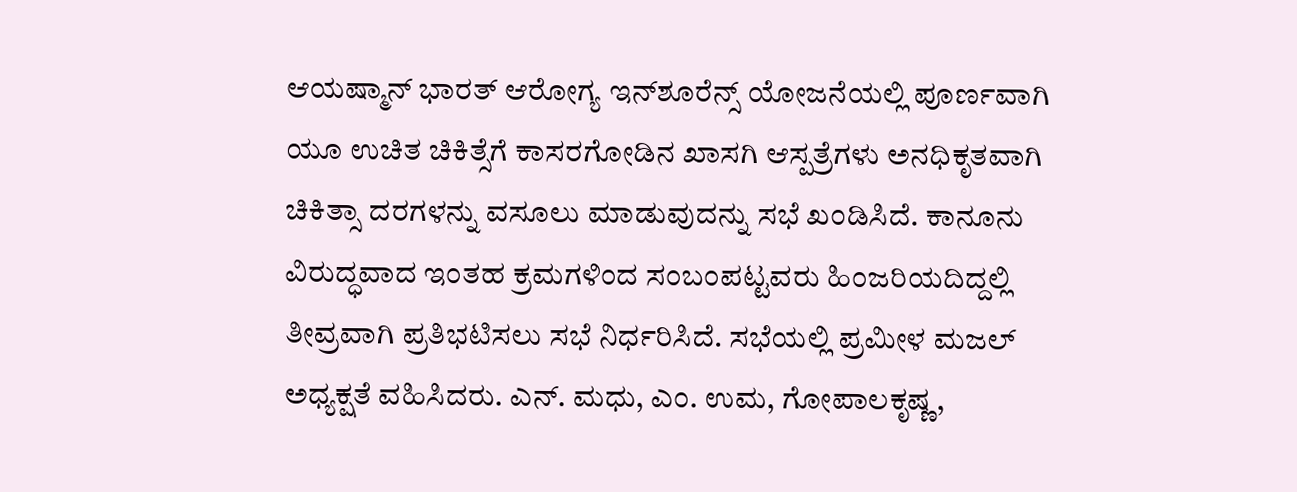ಆಯಷ್ಮಾನ್ ಭಾರತ್ ಆರೋಗ್ಯ ಇನ್‌ಶೂರೆನ್ಸ್ ಯೋಜನೆಯಲ್ಲಿ ಪೂರ್ಣವಾಗಿ ಯೂ ಉಚಿತ ಚಿಕಿತ್ಸೆಗೆ ಕಾಸರಗೋಡಿನ ಖಾಸಗಿ ಆಸ್ಪತ್ರೆಗಳು ಅನಧಿಕೃತವಾಗಿ ಚಿಕಿತ್ಸಾ ದರಗಳನ್ನು ವಸೂಲು ಮಾಡುವುದನ್ನು ಸಭೆ ಖಂಡಿಸಿದೆ. ಕಾನೂನು ವಿರುದ್ಧವಾದ ಇಂತಹ ಕ್ರಮಗಳಿಂದ ಸಂಬಂಪಟ್ಟವರು ಹಿಂಜರಿಯದಿದ್ದಲ್ಲಿ ತೀವ್ರವಾಗಿ ಪ್ರತಿಭಟಿಸಲು ಸಭೆ ನಿರ್ಧರಿಸಿದೆ. ಸಭೆಯಲ್ಲಿ ಪ್ರಮೀಳ ಮಜಲ್ ಅಧ್ಯಕ್ಷತೆ ವಹಿಸಿದರು. ಎನ್. ಮಧು, ಎಂ. ಉಮ, ಗೋಪಾಲಕೃಷ್ಣ,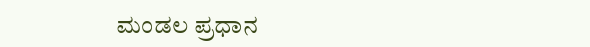ಮಂಡಲ ಪ್ರಧಾನ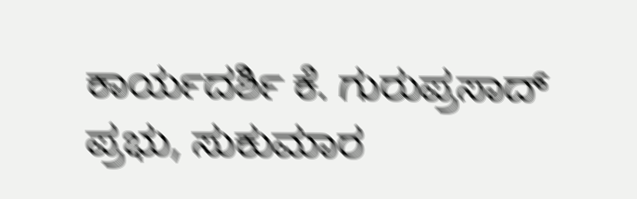ಕಾರ್ಯದರ್ಶಿ ಕೆ. ಗುರುಪ್ರಸಾದ್ ಪ್ರಭು, ಸುಕುಮಾರ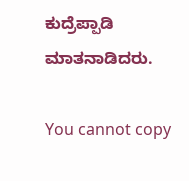ಕುದ್ರೆಪ್ಪಾಡಿ ಮಾತನಾಡಿದರು.

You cannot copy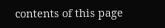contents of this page